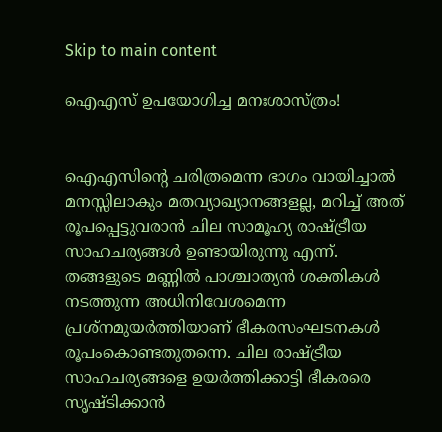Skip to main content

ഐഎസ് ഉപയോഗിച്ച മനഃശാസ്ത്രം!


ഐഎസിന്റെ ചരിത്രമെന്ന ഭാഗം വായിച്ചാല്‍ മനസ്സിലാകും മതവ്യാഖ്യാനങ്ങളല്ല, മറിച്ച് അത് രൂപപ്പെട്ടുവരാന്‍ ചില സാമൂഹ്യ രാഷ്ട്രീയ സാഹചര്യങ്ങള്‍ ഉണ്ടായിരുന്നു എന്ന്. തങ്ങളുടെ മണ്ണില്‍ പാശ്ചാത്യന്‍ ശക്തികള്‍ നടത്തുന്ന അധിനിവേശമെന്ന പ്രശ്‌നമുയര്‍ത്തിയാണ് ഭീകരസംഘടനകള്‍ രൂപംകൊണ്ടതുതന്നെ. ചില രാഷ്ട്രീയ സാഹചര്യങ്ങളെ ഉയര്‍ത്തിക്കാട്ടി ഭീകരരെ സൃഷ്ടിക്കാന്‍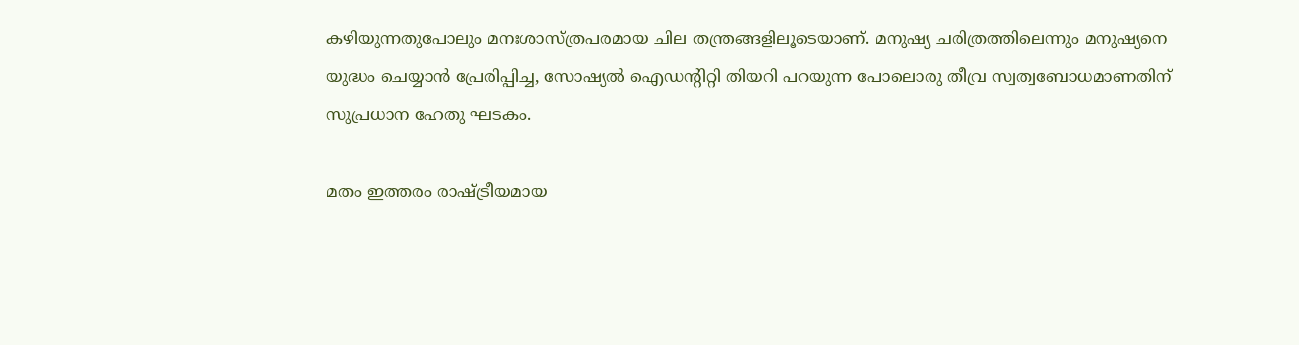കഴിയുന്നതുപോലും മനഃശാസ്ത്രപരമായ ചില തന്ത്രങ്ങളിലൂടെയാണ്. മനുഷ്യ ചരിത്രത്തിലെന്നും മനുഷ്യനെ യുദ്ധം ചെയ്യാന്‍ പ്രേരിപ്പിച്ച, സോഷ്യല്‍ ഐഡന്റിറ്റി തിയറി പറയുന്ന പോലൊരു തീവ്ര സ്വത്വബോധമാണതിന് സുപ്രധാന ഹേതു ഘടകം.

മതം ഇത്തരം രാഷ്ട്രീയമായ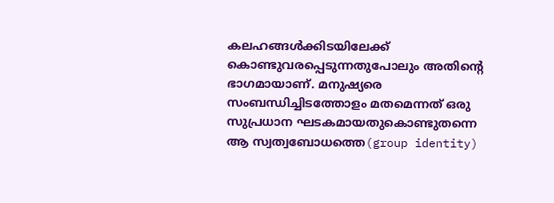കലഹങ്ങള്‍ക്കിടയിലേക്ക് കൊണ്ടുവരപ്പെടുന്നതുപോലും അതിന്റെ ഭാഗമായാണ്. മനുഷ്യരെ സംബന്ധിച്ചിടത്തോളം മതമെന്നത് ഒരു സുപ്രധാന ഘടകമായതുകൊണ്ടുതന്നെ ആ സ്വത്വബോധത്തെ(group identity)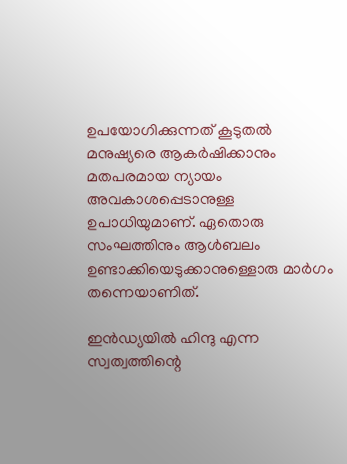ഉപയോഗിക്കുന്നത് കൂടുതല്‍ മനുഷ്യരെ ആകര്‍ഷിക്കാനും മതപരമായ ന്യായം അവകാശപ്പെടാനുള്ള ഉപാധിയുമാണ്. ഏതൊരു സംഘത്തിനും ആള്‍ബലം ഉണ്ടാക്കിയെടുക്കാനുള്ളൊരു മാര്‍ഗം തന്നെയാണിത്.

ഇന്‍ഡ്യയില്‍ ഹിന്ദു എന്ന സ്വത്വത്തിന്റെ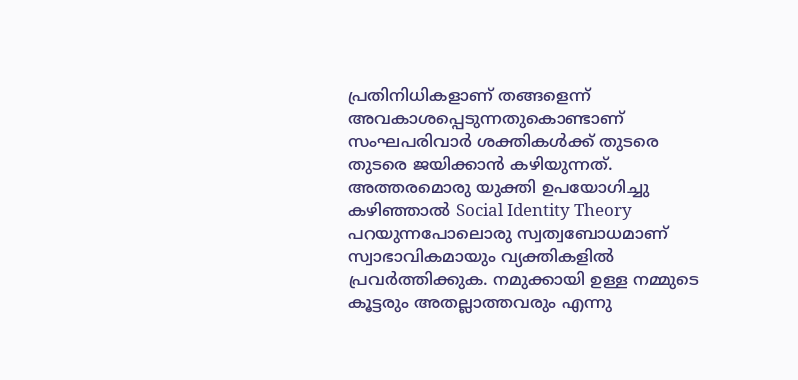പ്രതിനിധികളാണ് തങ്ങളെന്ന് അവകാശപ്പെടുന്നതുകൊണ്ടാണ് സംഘപരിവാര്‍ ശക്തികള്‍ക്ക് തുടരെ തുടരെ ജയിക്കാന്‍ കഴിയുന്നത്. അത്തരമൊരു യുക്തി ഉപയോഗിച്ചു കഴിഞ്ഞാല്‍ Social Identity Theory പറയുന്നപോലൊരു സ്വത്വബോധമാണ് സ്വാഭാവികമായും വ്യക്തികളില്‍ പ്രവര്‍ത്തിക്കുക. നമുക്കായി ഉള്ള നമ്മുടെ കൂട്ടരും അതല്ലാത്തവരും എന്നു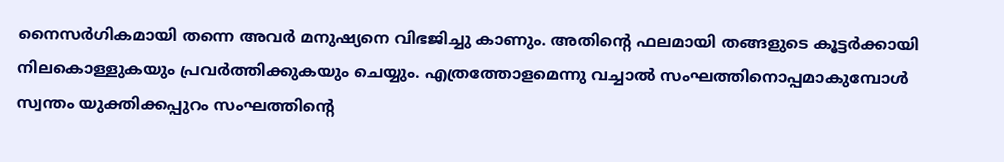നൈസര്‍ഗികമായി തന്നെ അവര്‍ മനുഷ്യനെ വിഭജിച്ചു കാണും. അതിന്റെ ഫലമായി തങ്ങളുടെ കൂട്ടര്‍ക്കായി നിലകൊള്ളുകയും പ്രവര്‍ത്തിക്കുകയും ചെയ്യും. എത്രത്തോളമെന്നു വച്ചാല്‍ സംഘത്തിനൊപ്പമാകുമ്പോള്‍ സ്വന്തം യുക്തിക്കപ്പുറം സംഘത്തിന്റെ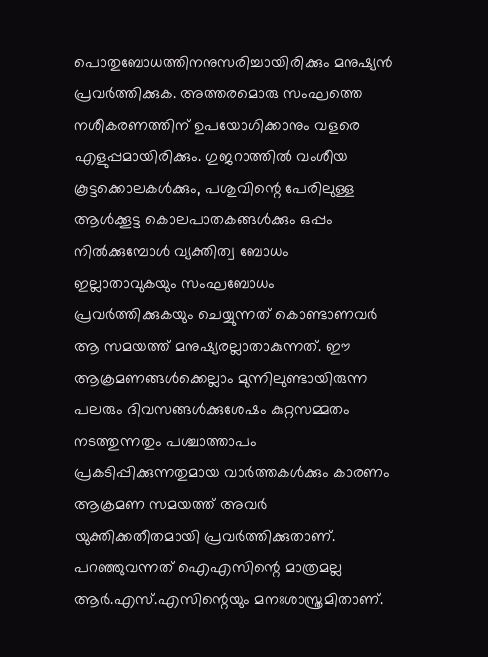പൊതുബോധത്തിനനുസരിച്ചായിരിക്കും മനുഷ്യന്‍ പ്രവര്‍ത്തിക്കുക. അത്തരമൊരു സംഘത്തെ നശീകരണത്തിന് ഉപയോഗിക്കാനും വളരെ എളുപ്പമായിരിക്കും. ഗുജറാത്തില്‍ വംശീയ കൂട്ടക്കൊലകള്‍ക്കും, പശുവിന്റെ പേരിലുള്ള ആള്‍ക്കൂട്ട കൊലപാതകങ്ങള്‍ക്കും ഒപ്പം നില്‍ക്കുമ്പോള്‍ വ്യക്തിത്വ ബോധം ഇല്ലാതാവുകയും സംഘബോധം പ്രവര്‍ത്തിക്കുകയും ചെയ്യുന്നത് കൊണ്ടാണവര്‍ ആ സമയത്ത് മനുഷ്യരല്ലാതാകുന്നത്. ഈ ആക്രമണങ്ങള്‍ക്കെല്ലാം മുന്നിലുണ്ടായിരുന്ന പലരും ദിവസങ്ങള്‍ക്കുശേഷം കുറ്റസമ്മതം നടത്തുന്നതും പശ്ചാത്താപം പ്രകടിപ്പിക്കുന്നതുമായ വാര്‍ത്തകള്‍ക്കും കാരണം ആക്രമണ സമയത്ത് അവര്‍ യുക്തിക്കതീതമായി പ്രവര്‍ത്തിക്കുതാണ്. പറഞ്ഞുവന്നത് ഐഎസിന്റെ മാത്രമല്ല ആര്‍.എസ്.എസിന്റെയും മനഃശാസ്ത്രമിതാണ്.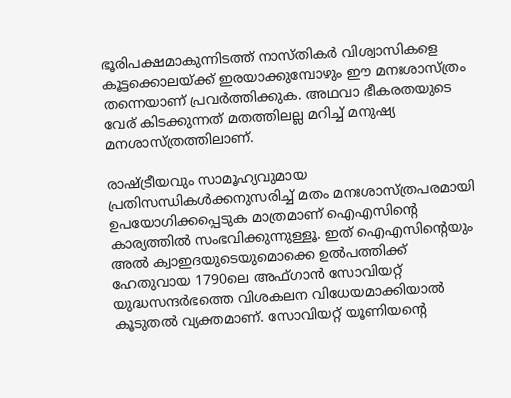ഭൂരിപക്ഷമാകുന്നിടത്ത് നാസ്തികര്‍ വിശ്വാസികളെ കൂട്ടക്കൊലയ്ക്ക് ഇരയാക്കുമ്പോഴും ഈ മനഃശാസ്ത്രം തന്നെയാണ് പ്രവര്‍ത്തിക്കുക. അഥവാ ഭീകരതയുടെ വേര് കിടക്കുന്നത് മതത്തിലല്ല മറിച്ച് മനുഷ്യ മനശാസ്ത്രത്തിലാണ്.

രാഷ്ട്രീയവും സാമൂഹ്യവുമായ പ്രതിസന്ധികള്‍ക്കനുസരിച്ച് മതം മനഃശാസ്ത്രപരമായി ഉപയോഗിക്കപ്പെടുക മാത്രമാണ് ഐഎസിന്റെ കാര്യത്തില്‍ സംഭവിക്കുന്നുള്ളൂ. ഇത് ഐഎസിന്റെയും അല്‍ ക്വാഇദയുടെയുമൊക്കെ ഉല്‍പത്തിക്ക് ഹേതുവായ 1790ലെ അഫ്‌ഗാന്‍ സോവിയറ്റ് യുദ്ധസന്ദര്‍ഭത്തെ വിശകലന വിധേയമാക്കിയാല്‍ കൂടുതല്‍ വ്യക്തമാണ്. സോവിയറ്റ് യൂണിയന്റെ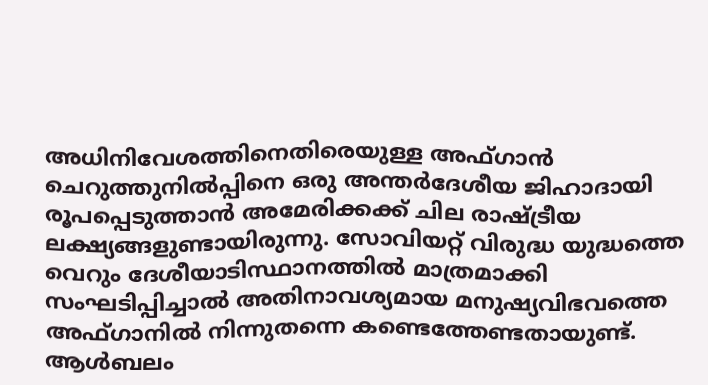അധിനിവേശത്തിനെതിരെയുള്ള അഫ്‌ഗാന്‍ ചെറുത്തുനില്‍പ്പിനെ ഒരു അന്തര്‍ദേശീയ ജിഹാദായി രൂപപ്പെടുത്താന്‍ അമേരിക്കക്ക് ചില രാഷ്ട്രീയ ലക്ഷ്യങ്ങളുണ്ടായിരുന്നു. സോവിയറ്റ് വിരുദ്ധ യുദ്ധത്തെ വെറും ദേശീയാടിസ്ഥാനത്തില്‍ മാത്രമാക്കി സംഘടിപ്പിച്ചാല്‍ അതിനാവശ്യമായ മനുഷ്യവിഭവത്തെ അഫ്‌ഗാനില്‍ നിന്നുതന്നെ കണ്ടെത്തേണ്ടതായുണ്ട്. ആള്‍ബലം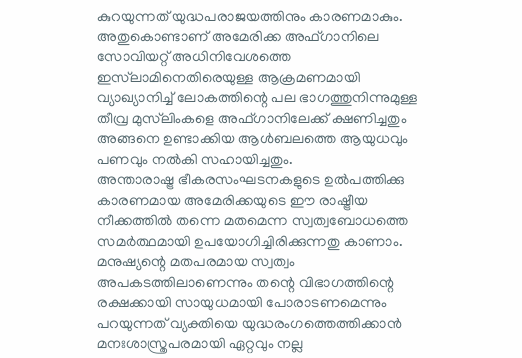കുറയുന്നത് യുദ്ധപരാജയത്തിനും കാരണമാകും. അതുകൊണ്ടാണ് അമേരിക്ക അഫ്‌ഗാനിലെ സോവിയറ്റ് അധിനിവേശത്തെ ഇസ്‌ലാമിനെതിരെയുള്ള ആക്രമണമായി വ്യാഖ്യാനിച്ച് ലോകത്തിന്റെ പല ഭാഗത്തുനിന്നുമുള്ള തീവ്ര മുസ്‌ലിംകളെ അഫ്‌ഗാനിലേക്ക് ക്ഷണിച്ചതും അങ്ങനെ ഉണ്ടാക്കിയ ആള്‍ബലത്തെ ആയുധവും പണവും നല്‍കി സഹായിച്ചതും.
അന്താരാഷ്ട്ര ഭീകരസംഘടനകളുടെ ഉല്‍പത്തിക്കു കാരണമായ അമേരിക്കയുടെ ഈ രാഷ്ട്രീയ നീക്കത്തില്‍ തന്നെ മതമെന്ന സ്വത്വബോധത്തെ സമര്‍ത്ഥമായി ഉപയോഗിച്ചിരിക്കുന്നതു കാണാം. മനുഷ്യന്റെ മതപരമായ സ്വത്വം അപകടത്തിലാണെന്നും തന്റെ വിഭാഗത്തിന്റെ രക്ഷക്കായി സായുധമായി പോരാടണമെന്നും പറയുന്നത് വ്യക്തിയെ യുദ്ധരംഗത്തെത്തിക്കാന്‍ മനഃശാസ്ത്രപരമായി ഏറ്റവും നല്ല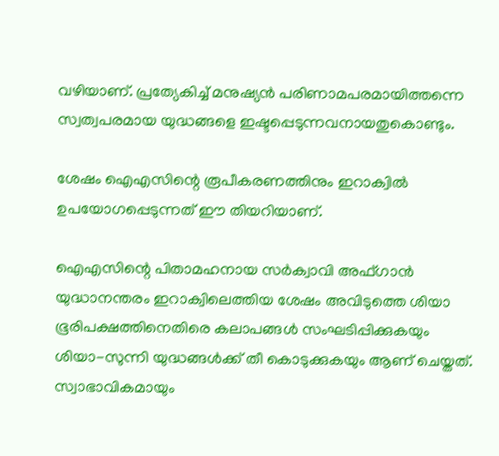വഴിയാണ്. പ്രത്യേകിച്ച് മനുഷ്യന്‍ പരിണാമപരമായിത്തന്നെ സ്വത്വപരമായ യുദ്ധങ്ങളെ ഇഷ്ടപ്പെടുന്നവനായതുകൊണ്ടും.

ശേഷം ഐഎസിന്റെ രൂപീകരണത്തിനും ഇറാക്വില്‍ ഉപയോഗപ്പെടുന്നത് ഈ തിയറിയാണ്.

ഐഎസിന്റെ പിതാമഹനായ സര്‍ക്വാവി അഫ്‌ഗാന്‍ യുദ്ധാനന്തരം ഇറാക്വിലെത്തിയ ശേഷം അവിടുത്തെ ശിയാ ഭൂരിപക്ഷത്തിനെതിരെ കലാപങ്ങള്‍ സംഘടിപ്പിക്കുകയും ശിയാ-സുന്നി യുദ്ധങ്ങള്‍ക്ക് തീ കൊടുക്കുകയും ആണ് ചെയ്തത്. സ്വാഭാവികമായും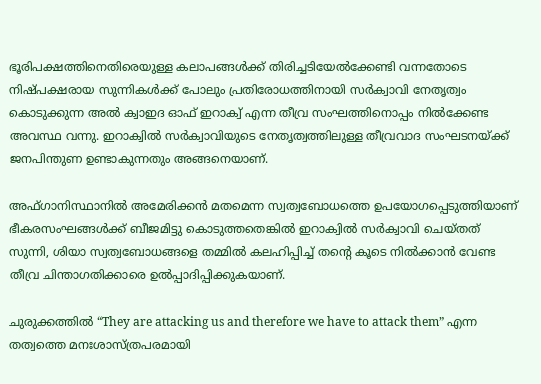ഭൂരിപക്ഷത്തിനെതിരെയുള്ള കലാപങ്ങള്‍ക്ക് തിരിച്ചടിയേല്‍ക്കേണ്ടി വന്നതോടെ നിഷ്പക്ഷരായ സുന്നികള്‍ക്ക് പോലും പ്രതിരോധത്തിനായി സര്‍ക്വാവി നേതൃത്വം കൊടുക്കുന്ന അല്‍ ക്വാഇദ ഓഫ് ഇറാക്വ് എന്ന തീവ്ര സംഘത്തിനൊപ്പം നില്‍ക്കേണ്ട അവസ്ഥ വന്നു. ഇറാക്വില്‍ സര്‍ക്വാവിയുടെ നേതൃത്വത്തിലുള്ള തീവ്രവാദ സംഘടനയ്ക്ക് ജനപിന്തുണ ഉണ്ടാകുന്നതും അങ്ങനെയാണ്.

അഫ്‌ഗാനിസ്ഥാനില്‍ അമേരിക്കന്‍ മതമെന്ന സ്വത്വബോധത്തെ ഉപയോഗപ്പെടുത്തിയാണ് ഭീകരസംഘങ്ങള്‍ക്ക് ബീജമിട്ടു കൊടുത്തതെങ്കില്‍ ഇറാക്വില്‍ സര്‍ക്വാവി ചെയ്തത് സുന്നി, ശിയാ സ്വത്വബോധങ്ങളെ തമ്മില്‍ കലഹിപ്പിച്ച് തന്റെ കൂടെ നില്‍ക്കാന്‍ വേണ്ട തീവ്ര ചിന്താഗതിക്കാരെ ഉല്‍പ്പാദിപ്പിക്കുകയാണ്.

ചുരുക്കത്തില്‍ “They are attacking us and therefore we have to attack them” എന്ന തത്വത്തെ മനഃശാസ്ത്രപരമായി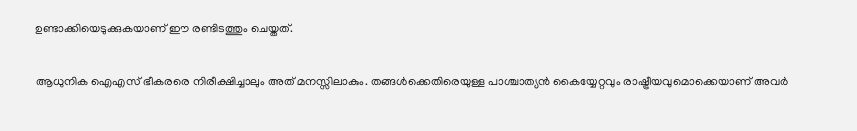ഉണ്ടാക്കിയെടുക്കുകയാണ് ഈ രണ്ടിടത്തും ചെയ്തത്.

ആധുനിക ഐഎസ് ഭീകരരെ നിരീക്ഷിച്ചാലും അത് മനസ്സിലാകും. തങ്ങള്‍ക്കെതിരെയുള്ള പാശ്ചാത്യന്‍ കൈയ്യേറ്റവും രാഷ്ട്രീയവുമൊക്കെയാണ് അവര്‍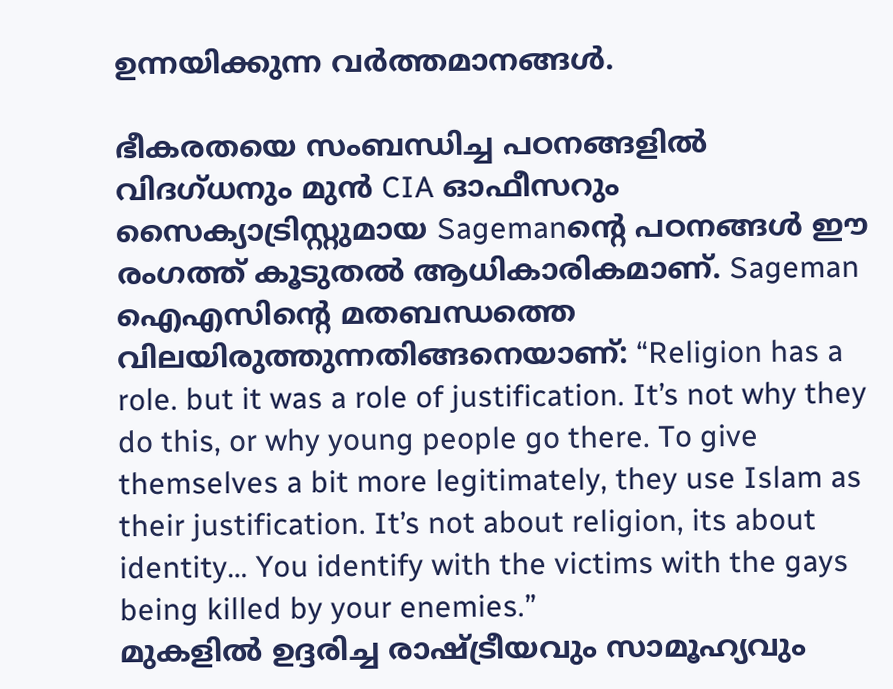ഉന്നയിക്കുന്ന വര്‍ത്തമാനങ്ങള്‍.

ഭീകരതയെ സംബന്ധിച്ച പഠനങ്ങളില്‍ വിദഗ്ധനും മുന്‍ CIA ഓഫീസറും സൈക്യാട്രിസ്റ്റുമായ Sagemanന്റെ പഠനങ്ങള്‍ ഈ രംഗത്ത് കൂടുതല്‍ ആധികാരികമാണ്. Sageman ഐഎസിന്റെ മതബന്ധത്തെ വിലയിരുത്തുന്നതിങ്ങനെയാണ്: “Religion has a role. but it was a role of justification. It’s not why they do this, or why young people go there. To give themselves a bit more legitimately, they use Islam as their justification. It’s not about religion, its about identity… You identify with the victims with the gays being killed by your enemies.”
മുകളില്‍ ഉദ്ദരിച്ച രാഷ്ട്രീയവും സാമൂഹ്യവും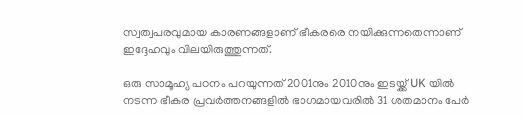സ്വത്വപരവുമായ കാരണങ്ങളാണ് ഭീകരരെ നയിക്കുന്നതെന്നാണ് ഇദ്ദേഹവും വിലയിരുത്തുന്നത്.

ഒരു സാമൂഹ്യ പഠനം പറയുന്നത് 2001നും 2010നും ഇടയ്ക്ക് UK യില്‍ നടന്ന ഭീകര പ്രവര്‍ത്തനങ്ങളില്‍ ഭാഗമായവരില്‍ 31 ശതമാനം പേര്‍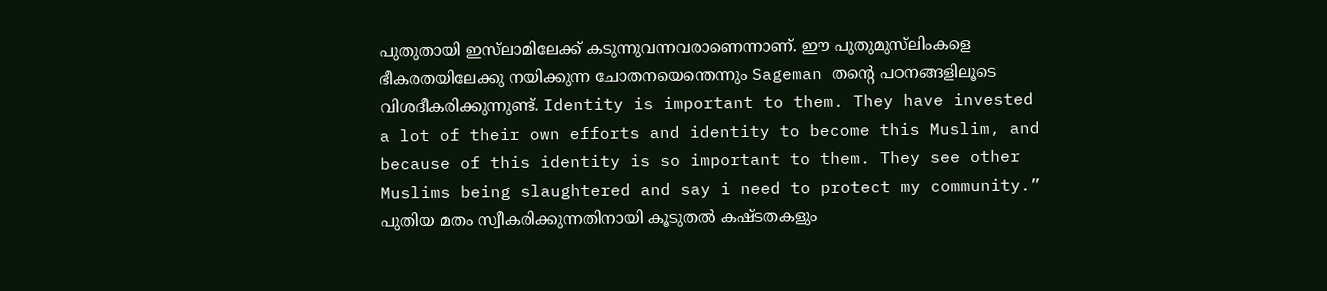പുതുതായി ഇസ്‌ലാമിലേക്ക് കടുന്നുവന്നവരാണെന്നാണ്. ഈ പുതുമുസ്‌ലിംകളെ ഭീകരതയിലേക്കു നയിക്കുന്ന ചോതനയെന്തെന്നും Sageman തന്റെ പഠനങ്ങളിലൂടെ വിശദീകരിക്കുന്നുണ്ട്. Identity is important to them. They have invested a lot of their own efforts and identity to become this Muslim, and because of this identity is so important to them. They see other Muslims being slaughtered and say i need to protect my community.”
പുതിയ മതം സ്വീകരിക്കുന്നതിനായി കൂടുതല്‍ കഷ്ടതകളും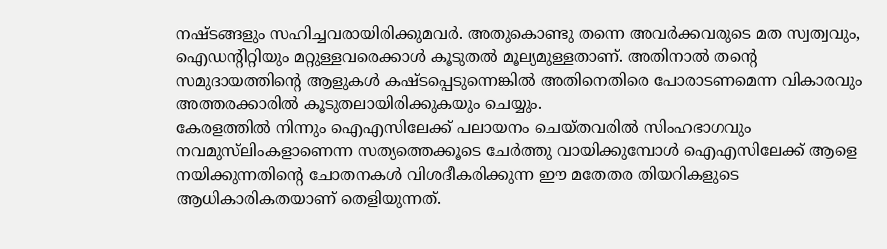നഷ്ടങ്ങളും സഹിച്ചവരായിരിക്കുമവര്‍. അതുകൊണ്ടു തന്നെ അവര്‍ക്കവരുടെ മത സ്വത്വവും, ഐഡന്റിറ്റിയും മറ്റുള്ളവരെക്കാള്‍ കൂടുതല്‍ മൂല്യമുള്ളതാണ്. അതിനാല്‍ തന്റെ സമുദായത്തിന്റെ ആളുകള്‍ കഷ്ടപ്പെടുന്നെങ്കില്‍ അതിനെതിരെ പോരാടണമെന്ന വികാരവും അത്തരക്കാരില്‍ കൂടുതലായിരിക്കുകയും ചെയ്യും.
കേരളത്തില്‍ നിന്നും ഐഎസിലേക്ക് പലായനം ചെയ്തവരില്‍ സിംഹഭാഗവും നവമുസ്‌ലിംകളാണെന്ന സത്യത്തെക്കൂടെ ചേര്‍ത്തു വായിക്കുമ്പോള്‍ ഐഎസിലേക്ക് ആളെ നയിക്കുന്നതിന്റെ ചോതനകള്‍ വിശദീകരിക്കുന്ന ഈ മതേതര തിയറികളുടെ ആധികാരികതയാണ് തെളിയുന്നത്.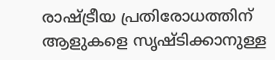രാഷ്ട്രീയ പ്രതിരോധത്തിന് ആളുകളെ സൃഷ്ടിക്കാനുള്ള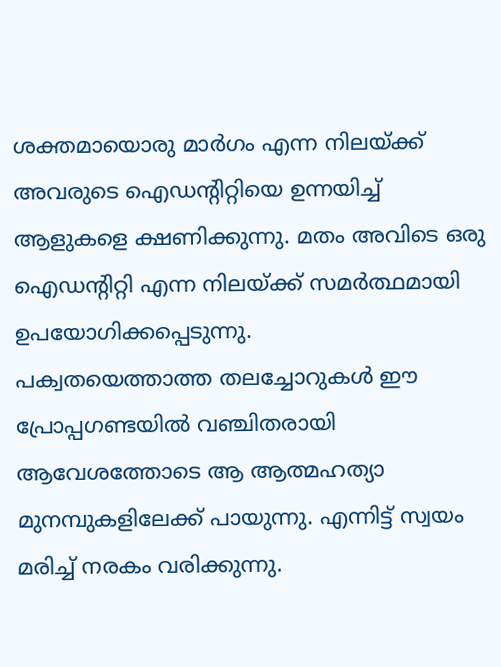ശക്തമായൊരു മാര്‍ഗം എന്ന നിലയ്ക്ക് അവരുടെ ഐഡന്റിറ്റിയെ ഉന്നയിച്ച് ആളുകളെ ക്ഷണിക്കുന്നു. മതം അവിടെ ഒരു ഐഡന്റിറ്റി എന്ന നിലയ്ക്ക് സമര്‍ത്ഥമായി ഉപയോഗിക്കപ്പെടുന്നു.
പക്വതയെത്താത്ത തലച്ചോറുകള്‍ ഈ പ്രോപ്പഗണ്ടയില്‍ വഞ്ചിതരായി ആവേശത്തോടെ ആ ആത്മഹത്യാ മുനമ്പുകളിലേക്ക് പായുന്നു. എന്നിട്ട് സ്വയം മരിച്ച് നരകം വരിക്കുന്നു.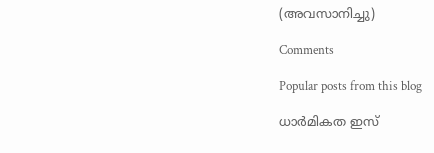(അവസാനിച്ചു)

Comments

Popular posts from this blog

ധാർമികത ഇസ്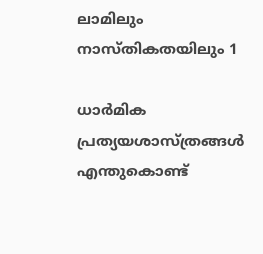ലാമിലും നാസ്തികതയിലും 1

ധാര്‍മിക പ്രത്യയശാസ്ത്രങ്ങള്‍ എന്തുകൊണ്ട്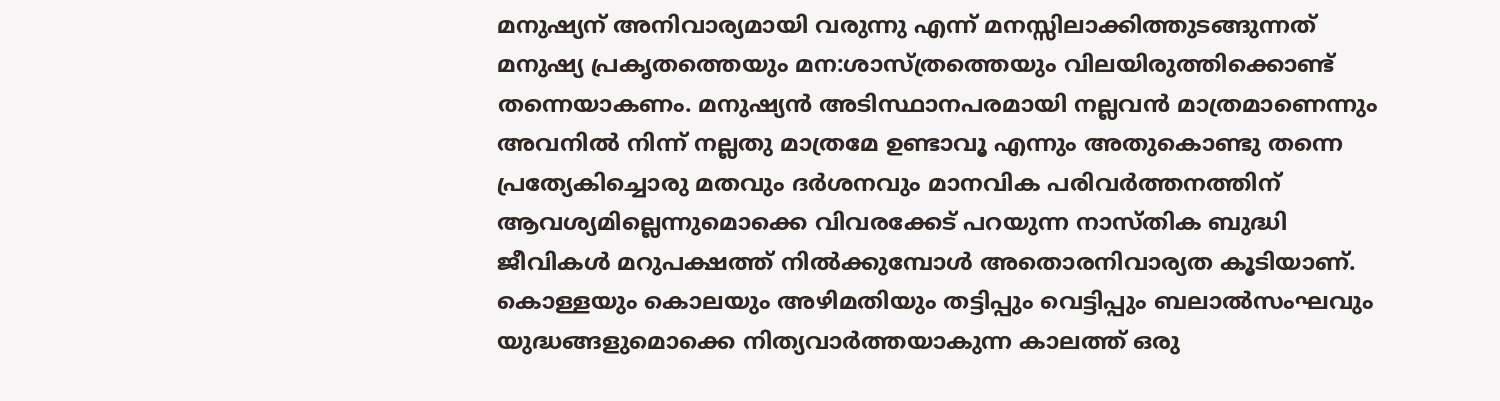മനുഷ്യന്‌ അനിവാര്യമായി വരുന്നു എന്ന് മനസ്സിലാക്കിത്തുടങ്ങുന്നത് മനുഷ്യ പ്രകൃതത്തെയും മന:ശാസ്ത്രത്തെയും വിലയിരുത്തിക്കൊണ്ട് തന്നെയാകണം. മനുഷ്യന്‍ അടിസ്ഥാനപരമായി നല്ലവന്‍ മാത്രമാണെന്നും അവനില്‍ നിന്ന് നല്ലതു മാത്രമേ ഉണ്ടാവൂ എന്നും അതുകൊണ്ടു തന്നെ പ്രത്യേകിച്ചൊരു മതവും ദര്‍ശനവും മാനവിക പരിവര്‍ത്തനത്തിന് ആവശ്യമില്ലെന്നുമൊക്കെ വിവരക്കേട് പറയുന്ന നാസ്തിക ബുദ്ധി ജീവികള്‍ മറുപക്ഷത്ത് നില്‍ക്കുമ്പോള്‍ അതൊരനിവാര്യത കൂടിയാണ്. കൊള്ളയും കൊലയും അഴിമതിയും തട്ടിപ്പും വെട്ടിപ്പും ബലാല്‍സംഘവും യുദ്ധങ്ങളുമൊക്കെ നിത്യവാര്‍ത്തയാകുന്ന കാലത്ത് ഒരു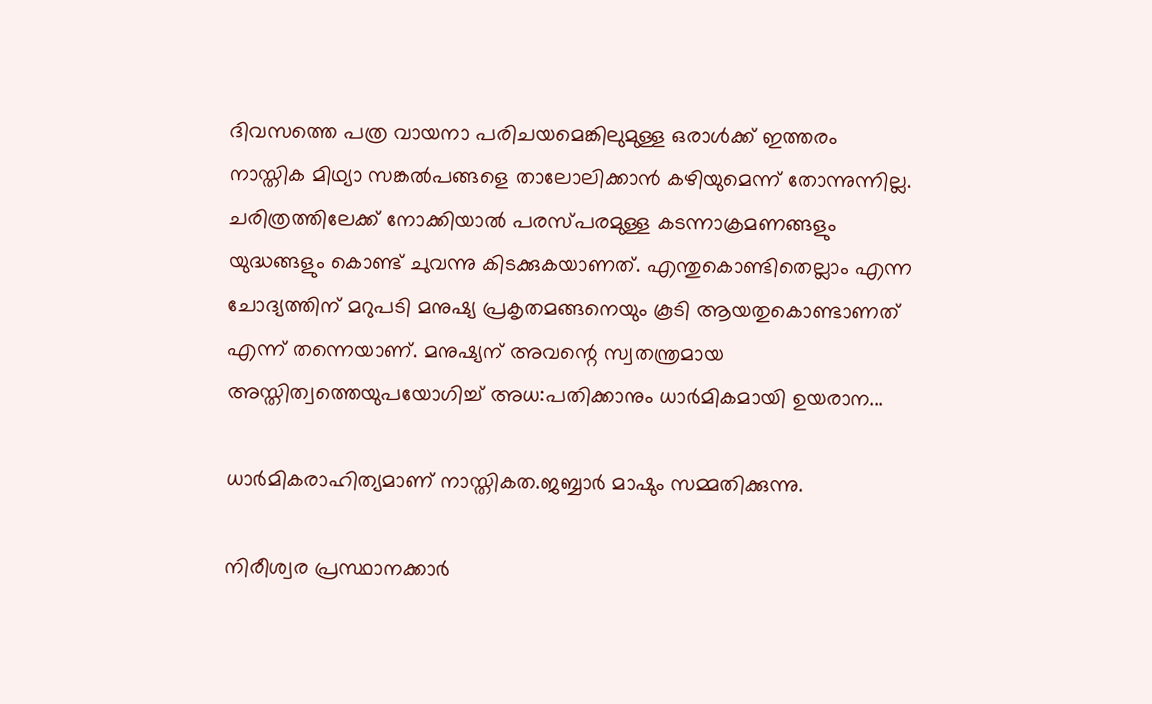ദിവസത്തെ പത്ര വായനാ പരിചയമെങ്കിലുമുള്ള ഒരാള്‍ക്ക് ഇത്തരം നാസ്തിക മിഥ്യാ സങ്കല്‍പങ്ങളെ താലോലിക്കാന്‍ കഴിയുമെന്ന് തോന്നുന്നില്ല. ചരിത്രത്തിലേക്ക് നോക്കിയാല്‍ പരസ്പരമുള്ള കടന്നാക്രമണങ്ങളും യുദ്ധങ്ങളും കൊണ്ട് ചുവന്നു കിടക്കുകയാണത്. എന്തുകൊണ്ടിതെല്ലാം എന്ന ചോദ്യത്തിന് മറുപടി മനുഷ്യ പ്രകൃതമങ്ങനെയും കൂടി ആയതുകൊണ്ടാണത് എന്ന് തന്നെയാണ്. മനുഷ്യന് അവന്റെ സ്വതന്ത്രമായ അസ്തിത്വത്തെയുപയോഗിച്ച് അധ:പതിക്കാനും ധാര്‍മികമായി ഉയരാന...

ധാർമികരാഹിത്യമാണ് നാസ്തികത.ജബ്ബാർ മാഷും സമ്മതിക്കുന്നു.

നിരീശ്വര പ്രസ്ഥാനക്കാര്‍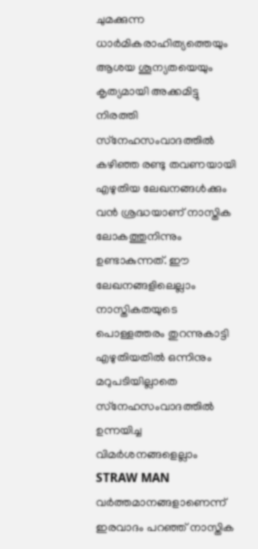ചുമക്കുന്ന ധാര്‍മികരാഹിത്യത്തെയും ആശയ ശൂന്യതയെയും കൃത്യമായി അക്കമിട്ടു നിരത്തി സ്‌നേഹസംവാദത്തില്‍ കഴിഞ്ഞ രണ്ടു തവണയായി എഴുതിയ ലേഖനങ്ങള്‍ക്കും വന്‍ ശ്രദ്ധയാണ് നാസ്തിക ലോകത്തുനിന്നും ഉണ്ടാകുന്നത്. ഈ ലേഖനങ്ങളിലെല്ലാം നാസ്തികതയുടെ പൊള്ളത്തരം തുറന്നുകാട്ടി എഴുതിയതില്‍ ഒന്നിനും മറുപടിയില്ലാതെ സ്‌നേഹസംവാദത്തില്‍ ഉന്നയിച്ച വിമര്‍ശനങ്ങളെല്ലാം STRAW MAN വര്‍ത്തമാനങ്ങളാണെന്ന് ഇരവാദം പറഞ്ഞ് നാസ്തിക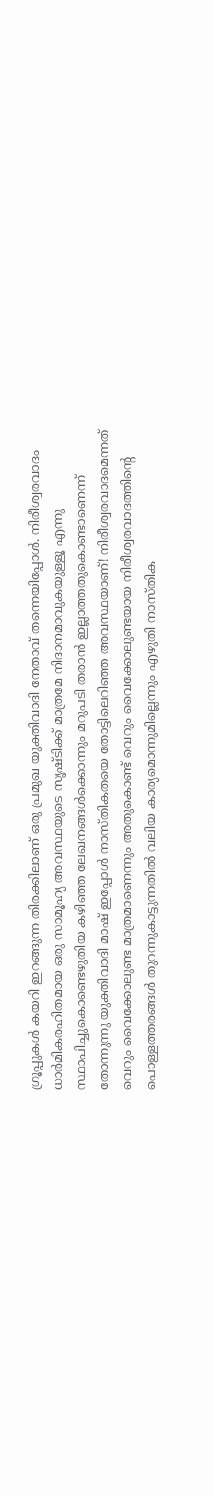ഗ്രൂപ്പുകള്‍ കയറി ഇറങ്ങുന്ന തിരക്കിലാണ് ഒരു പ്രമുഖ യുക്തിവാദി നേതാവ് തന്നെയിപ്പോൾ. നിരീശ്വരവാദം ധാര്‍മികരഹിതമായ ഒരു സാമൂഹ്യ അവസ്ഥയുടെ സൃഷ്ടിക്ക് മാത്രമേ നിദാനമാവുകയുള്ളൂ എന്നു സ്ഥാപിച്ചുകൊണ്ടെഴുതിയ കഴിഞ്ഞ ലേഖനങ്ങൾക്കൊന്നും മറുപടി തരാന്‍ ഇല്ലാത്തതുകൊണ്ടാണെന്ന് തോന്നുന്നു യുക്തിവാദി മാഷ് ഇപ്പോള്‍ നാസ്തികതയെ തോട്ടിലെറിഞ്ഞ അവസ്ഥയാണ്! നിരീശ്വരവാദമെന്നത് വെറും വൈക്കോലുണ്ട മാത്രമാണെന്നും അതുകൊണ്ട് വെറും വൈക്കോലുണ്ടയായ നിരീശ്വരവാദത്തിന്റെ പൊള്ളത്തരങ്ങള്‍ തുറന്നുകാട്ടുന്നതില്‍ വലിയ കാര്യമൊന്നുമില്ലെന്നും എഴുതി നാസ്തിക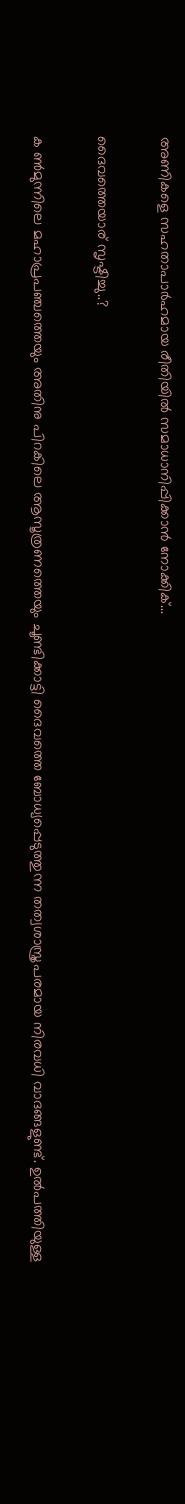അണികളെ സഹതാപാര്‍ഹമായ രീതിയില്‍ സമാധാനിപ്പിക്കാന്‍ നോക്കിക്...

ദൈവത്തെയാര് സൃഷ്ടിച്ചു..?

ക ണ്‍മുന്നിലെ മഹാപ്രപഞ്ചത്തെയും അതിനു പിറകിലെ ആസൂത്രണത്തെയും ചൂണ്ടിക്കാട്ടി ദൈവത്തെ ബോധ്യപ്പെടുത്തുന്ന തത്വശാസ്ത്രപരമായ നിരവധി വാദങ്ങളുണ്ട്. ഉല്‍പത്തിയുള്ള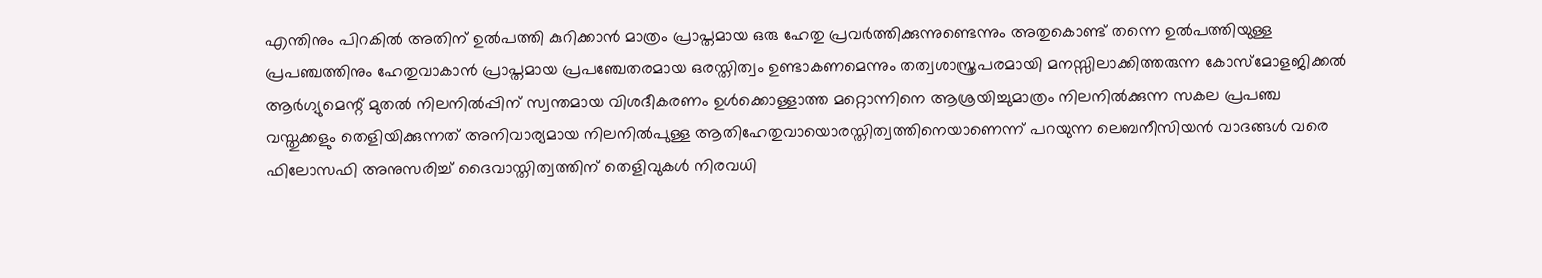എന്തിനും പിറകില്‍ അതിന് ഉല്‍പത്തി കുറിക്കാന്‍ മാത്രം പ്രാപ്തമായ ഒരു ഹേതു പ്രവര്‍ത്തിക്കുന്നുണ്ടെന്നും അതുകൊണ്ട് തന്നെ ഉല്‍പത്തിയുള്ള പ്രപഞ്ചത്തിനും ഹേതുവാകാന്‍ പ്രാപ്തമായ പ്രപഞ്ചേതരമായ ഒരസ്തിത്വം ഉണ്ടാകണമെന്നും തത്വശാസ്ത്രപരമായി മനസ്സിലാക്കിത്തരുന്ന കോസ്‌മോളജിക്കൽ ആര്‍ഗ്യുമെന്റ് മുതല്‍ നിലനില്‍പ്പിന് സ്വന്തമായ വിശദീകരണം ഉള്‍ക്കൊള്ളാത്ത മറ്റൊന്നിനെ ആശ്രയിച്ചുമാത്രം നിലനില്‍ക്കുന്ന സകല പ്രപഞ്ച വസ്തുക്കളും തെളിയിക്കുന്നത് അനിവാര്യമായ നിലനില്‍പുള്ള ആതിഹേതുവായൊരസ്തിത്വത്തിനെയാണെന്ന് പറയുന്ന ലെബനീസിയന്‍ വാദങ്ങൾ വരെ ഫിലോസഫി അനുസരിച്ച് ദൈവാസ്തിത്വത്തിന് തെളിവുകള്‍ നിരവധി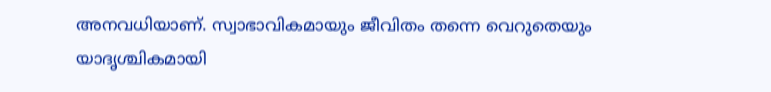അനവധിയാണ്. സ്വാഭാവികമായും ജീവിതം തന്നെ വെറുതെയും യാദൃശ്ചികമായി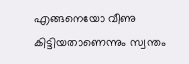എങ്ങനെയോ വീണു കിട്ടിയതാണെന്നും സ്വന്തം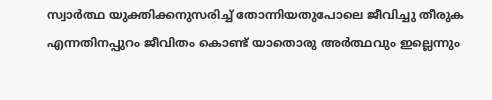സ്വാര്‍ത്ഥ യുക്തിക്കനുസരിച്ച് തോന്നിയതുപോലെ ജീവിച്ചു തീരുക എന്നതിനപ്പുറം ജീവിതം കൊണ്ട് യാതൊരു അര്‍ത്ഥവും ഇല്ലെന്നും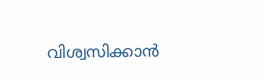വിശ്വസിക്കാൻ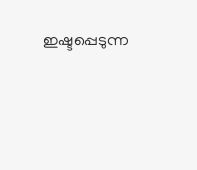ഇഷ്ടപ്പെടുന്ന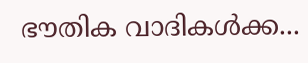ഭൗതിക വാദികള്‍ക്ക...